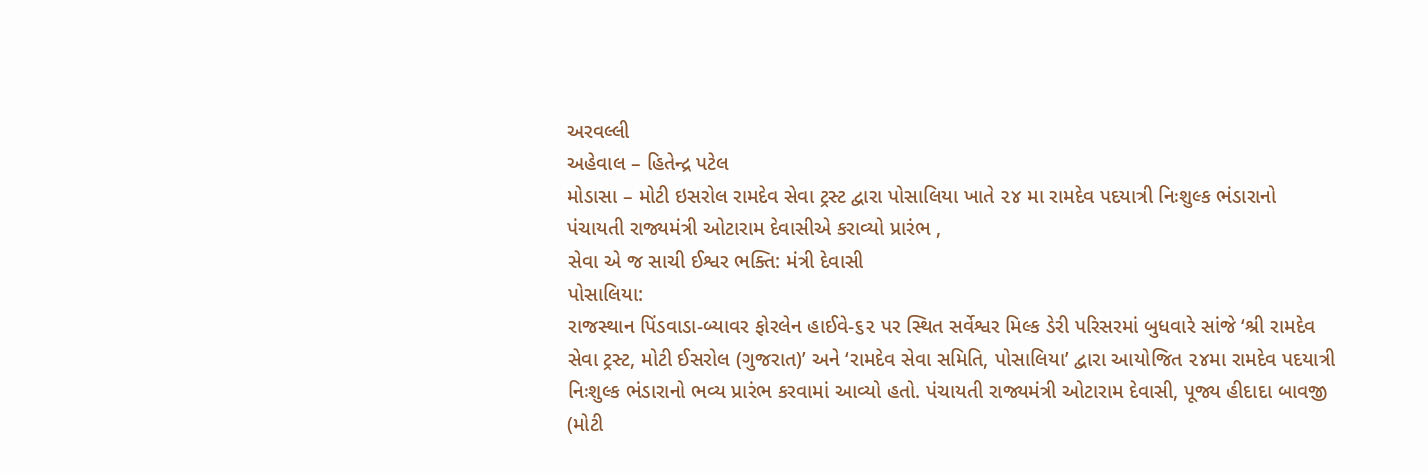અરવલ્લી
અહેવાલ – હિતેન્દ્ર પટેલ
મોડાસા – મોટી ઇસરોલ રામદેવ સેવા ટ્રસ્ટ દ્વારા પોસાલિયા ખાતે ૨૪ મા રામદેવ પદયાત્રી નિઃશુલ્ક ભંડારાનો પંચાયતી રાજ્યમંત્રી ઓટારામ દેવાસીએ કરાવ્યો પ્રારંભ ,
સેવા એ જ સાચી ઈશ્વર ભક્તિ: મંત્રી દેવાસી
પોસાલિયા:
રાજસ્થાન પિંડવાડા-બ્યાવર ફોરલેન હાઈવે-૬૨ પર સ્થિત સર્વેશ્વર મિલ્ક ડેરી પરિસરમાં બુધવારે સાંજે ‘શ્રી રામદેવ સેવા ટ્રસ્ટ, મોટી ઈસરોલ (ગુજરાત)’ અને ‘રામદેવ સેવા સમિતિ, પોસાલિયા’ દ્વારા આયોજિત ૨૪મા રામદેવ પદયાત્રી નિઃશુલ્ક ભંડારાનો ભવ્ય પ્રારંભ કરવામાં આવ્યો હતો. પંચાયતી રાજ્યમંત્રી ઓટારામ દેવાસી, પૂજ્ય હીદાદા બાવજી (મોટી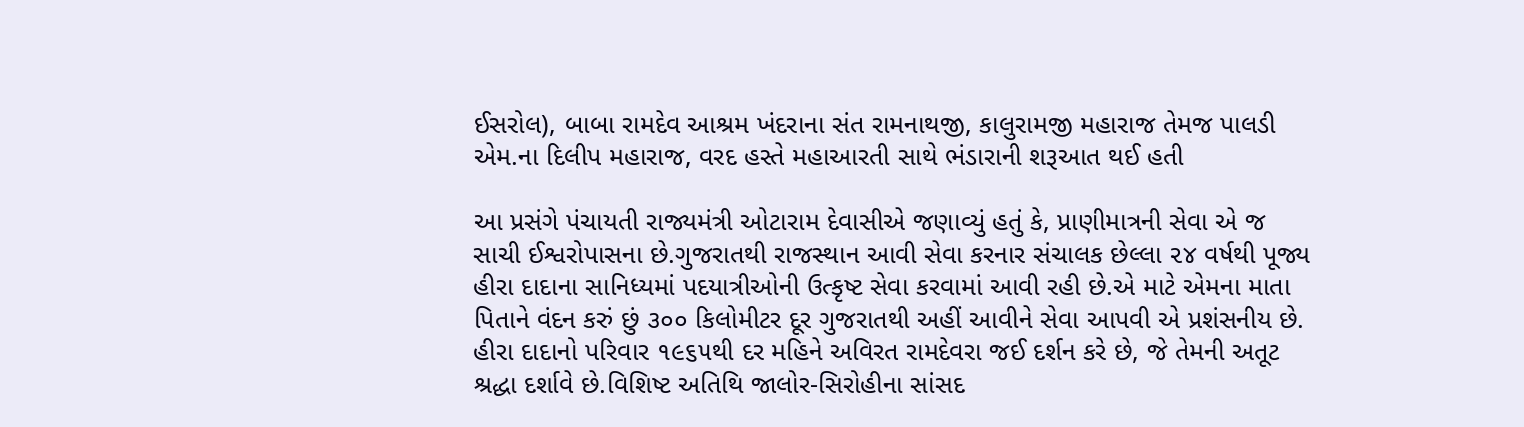ઈસરોલ), બાબા રામદેવ આશ્રમ ખંદરાના સંત રામનાથજી, કાલુરામજી મહારાજ તેમજ પાલડી એમ.ના દિલીપ મહારાજ, વરદ હસ્તે મહાઆરતી સાથે ભંડારાની શરૂઆત થઈ હતી

આ પ્રસંગે પંચાયતી રાજ્યમંત્રી ઓટારામ દેવાસીએ જણાવ્યું હતું કે, પ્રાણીમાત્રની સેવા એ જ સાચી ઈશ્વરોપાસના છે.ગુજરાતથી રાજસ્થાન આવી સેવા કરનાર સંચાલક છેલ્લા ૨૪ વર્ષથી પૂજ્ય હીરા દાદાના સાનિધ્યમાં પદયાત્રીઓની ઉત્કૃષ્ટ સેવા કરવામાં આવી રહી છે.એ માટે એમના માતા પિતાને વંદન કરું છું ૩૦૦ કિલોમીટર દૂર ગુજરાતથી અહીં આવીને સેવા આપવી એ પ્રશંસનીય છે. હીરા દાદાનો પરિવાર ૧૯૬૫થી દર મહિને અવિરત રામદેવરા જઈ દર્શન કરે છે, જે તેમની અતૂટ શ્રદ્ધા દર્શાવે છે.વિશિષ્ટ અતિથિ જાલોર-સિરોહીના સાંસદ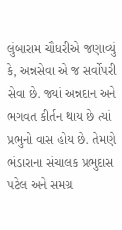લુંબારામ ચૌધરીએ જણાવ્યું કે, અન્નસેવા એ જ સર્વોપરી સેવા છે. જ્યાં અન્નદાન અને ભગવત કીર્તન થાય છે ત્યાં પ્રભુનો વાસ હોય છે. તેમણે ભંડારાના સંચાલક પ્રભુદાસ પટેલ અને સમગ્ર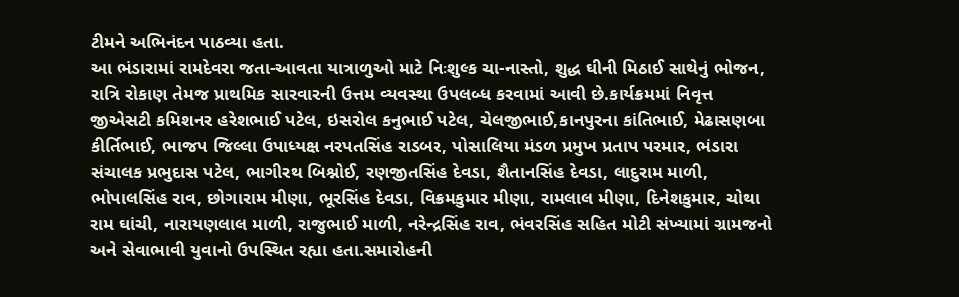ટીમને અભિનંદન પાઠવ્યા હતા.
આ ભંડારામાં રામદેવરા જતા-આવતા યાત્રાળુઓ માટે નિઃશુલ્ક ચા-નાસ્તો, શુદ્ધ ઘીની મિઠાઈ સાથેનું ભોજન, રાત્રિ રોકાણ તેમજ પ્રાથમિક સારવારની ઉત્તમ વ્યવસ્થા ઉપલબ્ધ કરવામાં આવી છે.કાર્યક્રમમાં નિવૃત્ત જીએસટી કમિશનર હરેશભાઈ પટેલ, ઇસરોલ કનુભાઈ પટેલ, ચેલજીભાઈ,કાનપુરના કાંતિભાઈ, મેઢાસણબા કીર્તિભાઈ, ભાજપ જિલ્લા ઉપાધ્યક્ષ નરપતસિંહ રાડબર, પોસાલિયા મંડળ પ્રમુખ પ્રતાપ પરમાર, ભંડારા સંચાલક પ્રભુદાસ પટેલ, ભાગીરથ બિશ્નોઈ, રણજીતસિંહ દેવડા, શૈતાનસિંહ દેવડા, લાદુરામ માળી, ભોપાલસિંહ રાવ, છોગારામ મીણા, ભૂરસિંહ દેવડા, વિક્રમકુમાર મીણા, રામલાલ મીણા, દિનેશકુમાર, ચોથા રામ ઘાંચી, નારાયણલાલ માળી, રાજુભાઈ માળી, નરેન્દ્રસિંહ રાવ, ભંવરસિંહ સહિત મોટી સંખ્યામાં ગ્રામજનો અને સેવાભાવી યુવાનો ઉપસ્થિત રહ્યા હતા.સમારોહની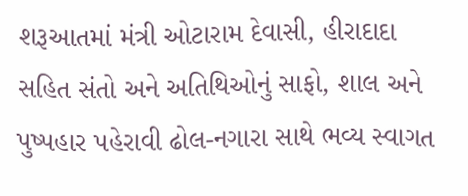શરૂઆતમાં મંત્રી ઓટારામ દેવાસી, હીરાદાદા સહિત સંતો અને અતિથિઓનું સાફો, શાલ અને પુષ્પહાર પહેરાવી ઢોલ-નગારા સાથે ભવ્ય સ્વાગત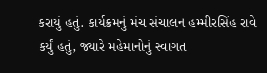કરાયું હતું. કાર્યક્રમનું મંચ સંચાલન હમ્મીરસિંહ રાવે કર્યું હતું, જ્યારે મહેમાનોનું સ્વાગત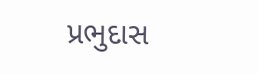પ્રભુદાસ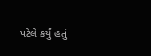પટેલે કર્યું હતું